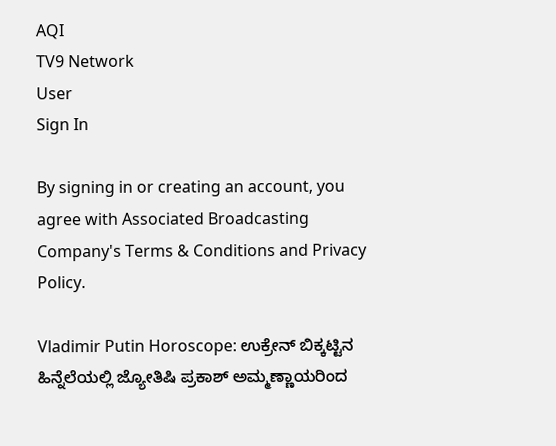AQI
TV9 Network
User
Sign In

By signing in or creating an account, you agree with Associated Broadcasting Company's Terms & Conditions and Privacy Policy.

Vladimir Putin Horoscope: ಉಕ್ರೇನ್ ಬಿಕ್ಕಟ್ಟಿನ ಹಿನ್ನೆಲೆಯಲ್ಲಿ ಜ್ಯೋತಿಷಿ ಪ್ರಕಾಶ್ ಅಮ್ಮಣ್ಣಾಯರಿಂದ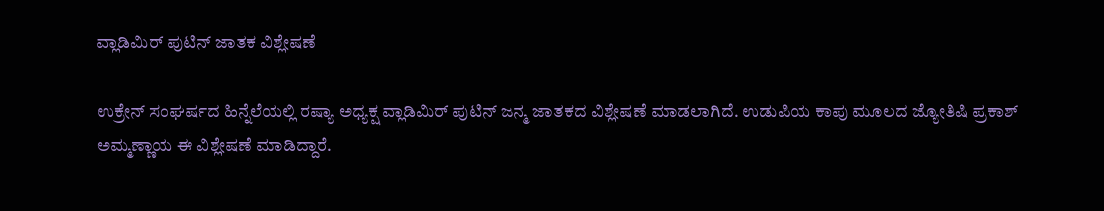ವ್ಲಾಡಿಮಿರ್ ಪುಟಿನ್ ಜಾತಕ ವಿಶ್ಲೇಷಣೆ

ಉಕ್ರೇನ್ ಸಂಘರ್ಷದ ಹಿನ್ನೆಲೆಯಲ್ಲಿ ರಷ್ಯಾ ಅಧ್ಯಕ್ಷ ವ್ಲಾಡಿಮಿರ್ ಪುಟಿನ್ ಜನ್ಮ ಜಾತಕದ ವಿಶ್ಲೇಷಣೆ ಮಾಡಲಾಗಿದೆ. ಉಡುಪಿಯ ಕಾಪು ಮೂಲದ ಜ್ಯೋತಿಷಿ ಪ್ರಕಾಶ್ ಅಮ್ಮಣ್ಣಾಯ ಈ ವಿಶ್ಲೇಷಣೆ ಮಾಡಿದ್ದಾರೆ.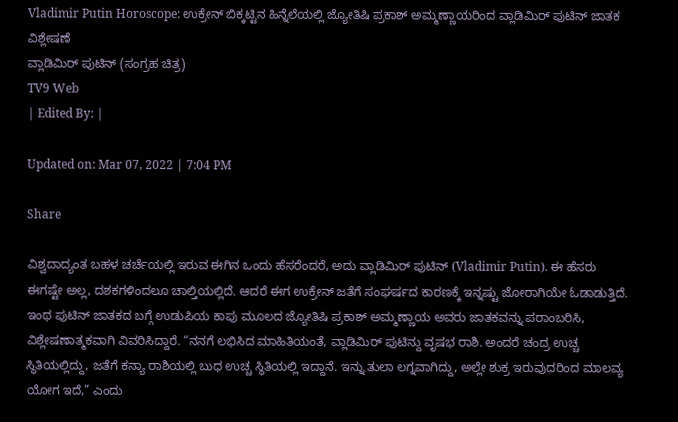Vladimir Putin Horoscope: ಉಕ್ರೇನ್ ಬಿಕ್ಕಟ್ಟಿನ ಹಿನ್ನೆಲೆಯಲ್ಲಿ ಜ್ಯೋತಿಷಿ ಪ್ರಕಾಶ್ ಅಮ್ಮಣ್ಣಾಯರಿಂದ ವ್ಲಾಡಿಮಿರ್ ಪುಟಿನ್ ಜಾತಕ ವಿಶ್ಲೇಷಣೆ
ವ್ಲಾಡಿಮಿರ್ ಪುಟಿನ್ (ಸಂಗ್ರಹ ಚಿತ್ರ)
TV9 Web
| Edited By: |

Updated on: Mar 07, 2022 | 7:04 PM

Share

ವಿಶ್ವದಾದ್ಯಂತ ಬಹಳ ಚರ್ಚೆಯಲ್ಲಿ ಇರುವ ಈಗಿನ ಒಂದು ಹೆಸರೆಂದರೆ, ಅದು ವ್ಲಾಡಿಮಿರ್ ಪುಟಿನ್ (Vladimir Putin). ಈ ಹೆಸರು ಈಗಷ್ಟೇ ಅಲ್ಲ, ದಶಕಗಳಿಂದಲೂ ಚಾಲ್ತಿಯಲ್ಲಿದೆ. ಆದರೆ ಈಗ ಉಕ್ರೇನ್ ಜತೆಗೆ ಸಂಘರ್ಷದ ಕಾರಣಕ್ಕೆ ಇನ್ನಷ್ಟು ಜೋರಾಗಿಯೇ ಓಡಾಡುತ್ತಿದೆ. ಇಂಥ ಪುಟಿನ್ ಜಾತಕದ ಬಗ್ಗೆ ಉಡುಪಿಯ ಕಾಪು ಮೂಲದ ಜ್ಯೋತಿಷಿ ಪ್ರಕಾಶ್ ಅಮ್ಮಣ್ಣಾಯ ಅವರು ಜಾತಕವನ್ನು ಪರಾಂಬರಿಸಿ, ವಿಶ್ಲೇಷಣಾತ್ಮಕವಾಗಿ ವಿವರಿಸಿದ್ದಾರೆ. “ನನಗೆ ಲಭಿಸಿದ ಮಾಹಿತಿಯಂತೆ, ವ್ಲಾಡಿಮಿರ್ ಪುಟಿನ್ದು ವೃಷಭ ರಾಶಿ. ಅಂದರೆ ಚಂದ್ರ ಉಚ್ಚ ಸ್ಥಿತಿಯಲ್ಲಿದ್ದು, ಜತೆಗೆ ಕನ್ಯಾ ರಾಶಿಯಲ್ಲಿ ಬುಧ ಉಚ್ಚ ಸ್ಥಿತಿಯಲ್ಲಿ ಇದ್ದಾನೆ. ಇನ್ನು ತುಲಾ ಲಗ್ನವಾಗಿದ್ದು, ಅಲ್ಲೇ ಶುಕ್ರ ಇರುವುದರಿಂದ ಮಾಲವ್ಯ ಯೋಗ ಇದೆ,” ಎಂದು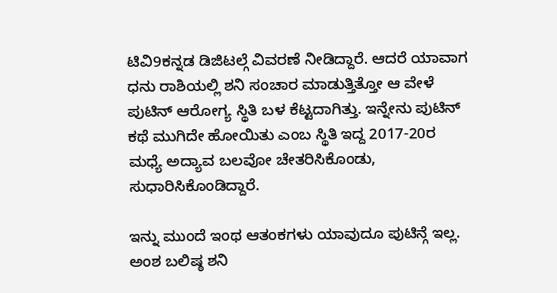ಟಿವಿ9ಕನ್ನಡ ಡಿಜಿಟಲ್ಗೆ ವಿವರಣೆ ನೀಡಿದ್ದಾರೆ. ಆದರೆ ಯಾವಾಗ ಧನು ರಾಶಿಯಲ್ಲಿ ಶನಿ ಸಂಚಾರ ಮಾಡುತ್ತಿತ್ತೋ ಆ ವೇಳೆ ಪುಟಿನ್ ಆರೋಗ್ಯ ಸ್ಥಿತಿ ಬಳ ಕೆಟ್ಟದಾಗಿತ್ತು. ಇನ್ನೇನು ಪುಟಿನ್ ಕಥೆ ಮುಗಿದೇ ಹೋಯಿತು ಎಂಬ ಸ್ಥಿತಿ ಇದ್ದ 2017-20ರ ಮಧ್ಯೆ ಅದ್ಯಾವ ಬಲವೋ ಚೇತರಿಸಿಕೊಂಡು, ಸುಧಾರಿಸಿಕೊಂಡಿದ್ದಾರೆ.

ಇನ್ನು ಮುಂದೆ ಇಂಥ ಆತಂಕಗಳು ಯಾವುದೂ ಪುಟಿನ್ಗೆ ಇಲ್ಲ. ಅಂಶ ಬಲಿಷ್ಠ ಶನಿ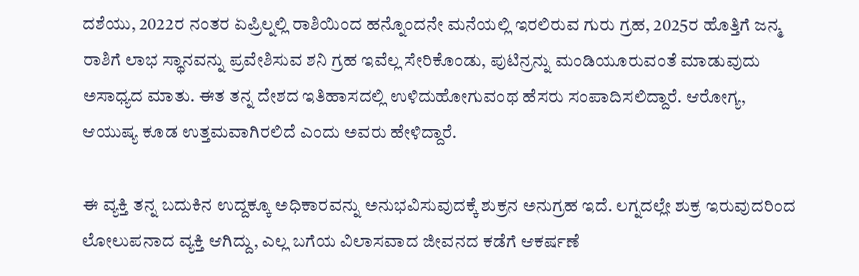ದಶೆಯು, 2022ರ ನಂತರ ಏಪ್ರಿಲ್ನಲ್ಲಿ ರಾಶಿಯಿಂದ ಹನ್ನೊಂದನೇ ಮನೆಯಲ್ಲಿ ಇರಲಿರುವ ಗುರು ಗ್ರಹ, 2025ರ ಹೊತ್ತಿಗೆ ಜನ್ಮ ರಾಶಿಗೆ ಲಾಭ ಸ್ಥಾನವನ್ನು ಪ್ರವೇಶಿಸುವ ಶನಿ ಗ್ರಹ ಇವೆಲ್ಲ ಸೇರಿಕೊಂಡು, ಪುಟಿನ್ರನ್ನು ಮಂಡಿಯೂರುವಂತೆ ಮಾಡುವುದು ಅಸಾಧ್ಯದ ಮಾತು. ಈತ ತನ್ನ ದೇಶದ ಇತಿಹಾಸದಲ್ಲಿ ಉಳಿದುಹೋಗುವಂಥ ಹೆಸರು ಸಂಪಾದಿಸಲಿದ್ದಾರೆ. ಆರೋಗ್ಯ, ಆಯುಷ್ಯ ಕೂಡ ಉತ್ತಮವಾಗಿರಲಿದೆ ಎಂದು ಅವರು ಹೇಳಿದ್ದಾರೆ.

ಈ ವ್ಯಕ್ತಿ ತನ್ನ ಬದುಕಿನ ಉದ್ದಕ್ಕೂ ಅಧಿಕಾರವನ್ನು ಅನುಭವಿಸುವುದಕ್ಕೆ ಶುಕ್ರನ ಅನುಗ್ರಹ ಇದೆ. ಲಗ್ನದಲ್ಲೇ ಶುಕ್ರ ಇರುವುದರಿಂದ ಲೋಲುಪನಾದ ವ್ಯಕ್ತಿ ಆಗಿದ್ದು, ಎಲ್ಲ ಬಗೆಯ ವಿಲಾಸವಾದ ಜೀವನದ ಕಡೆಗೆ ಆಕರ್ಷಣೆ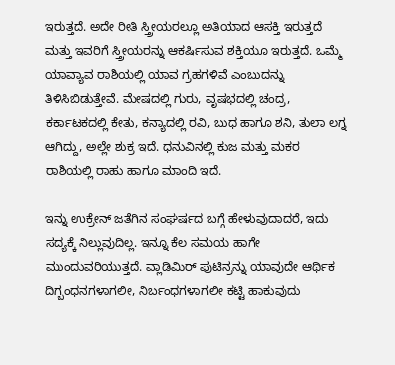ಇರುತ್ತದೆ. ಅದೇ ರೀತಿ ಸ್ತ್ರೀಯರಲ್ಲೂ ಅತಿಯಾದ ಆಸಕ್ತಿ ಇರುತ್ತದೆ ಮತ್ತು ಇವರಿಗೆ ಸ್ತ್ರೀಯರನ್ನು ಆಕರ್ಷಿಸುವ ಶಕ್ತಿಯೂ ಇರುತ್ತದೆ. ಒಮ್ಮೆ ಯಾವ್ಯಾವ ರಾಶಿಯಲ್ಲಿ ಯಾವ ಗ್ರಹಗಳಿವೆ ಎಂಬುದನ್ನು ತಿಳಿಸಿಬಿಡುತ್ತೇವೆ. ಮೇಷದಲ್ಲಿ ಗುರು, ವೃಷಭದಲ್ಲಿ ಚಂದ್ರ, ಕರ್ಕಾಟಕದಲ್ಲಿ ಕೇತು, ಕನ್ಯಾದಲ್ಲಿ ರವಿ, ಬುಧ ಹಾಗೂ ಶನಿ, ತುಲಾ ಲಗ್ನ ಆಗಿದ್ದು, ಅಲ್ಲೇ ಶುಕ್ರ ಇದೆ. ಧನುವಿನಲ್ಲಿ ಕುಜ ಮತ್ತು ಮಕರ ರಾಶಿಯಲ್ಲಿ ರಾಹು ಹಾಗೂ ಮಾಂದಿ ಇದೆ.

ಇನ್ನು ಉಕ್ರೇನ್ ಜತೆಗಿನ ಸಂಘರ್ಷದ ಬಗ್ಗೆ ಹೇಳುವುದಾದರೆ, ಇದು ಸದ್ಯಕ್ಕೆ ನಿಲ್ಲುವುದಿಲ್ಲ. ಇನ್ನೂ ಕೆಲ ಸಮಯ ಹಾಗೇ ಮುಂದುವರಿಯುತ್ತದೆ. ವ್ಲಾಡಿಮಿರ್ ಪುಟಿನ್ರನ್ನು ಯಾವುದೇ ಆರ್ಥಿಕ ದಿಗ್ಬಂಧನಗಳಾಗಲೀ, ನಿರ್ಬಂಧಗಳಾಗಲೀ ಕಟ್ಟಿ ಹಾಕುವುದು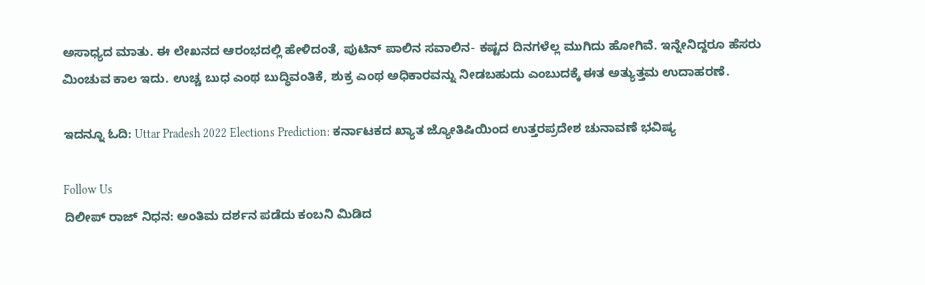ಅಸಾಧ್ಯದ ಮಾತು. ಈ ಲೇಖನದ ಆರಂಭದಲ್ಲಿ ಹೇಳಿದಂತೆ, ಪುಟಿನ್ ಪಾಲಿನ ಸವಾಲಿನ- ಕಷ್ಟದ ದಿನಗಳೆಲ್ಲ ಮುಗಿದು ಹೋಗಿವೆ. ಇನ್ನೇನಿದ್ದರೂ ಹೆಸರು ಮಿಂಚುವ ಕಾಲ ಇದು. ಉಚ್ಚ ಬುಧ ಎಂಥ ಬುದ್ಧಿವಂತಿಕೆ, ಶುಕ್ರ ಎಂಥ ಅಧಿಕಾರವನ್ನು ನೀಡಬಹುದು ಎಂಬುದಕ್ಕೆ ಈತ ಅತ್ಯುತ್ತಮ ಉದಾಹರಣೆ.

ಇದನ್ನೂ ಓದಿ: Uttar Pradesh 2022 Elections Prediction: ಕರ್ನಾಟಕದ ಖ್ಯಾತ ಜ್ಯೋತಿಷಿಯಿಂದ ಉತ್ತರಪ್ರದೇಶ ಚುನಾವಣೆ ಭವಿಷ್ಯ

Follow Us
ದಿಲೀಪ್ ರಾಜ್ ನಿಧನ: ಅಂತಿಮ ದರ್ಶನ ಪಡೆದು ಕಂಬನಿ ಮಿಡಿದ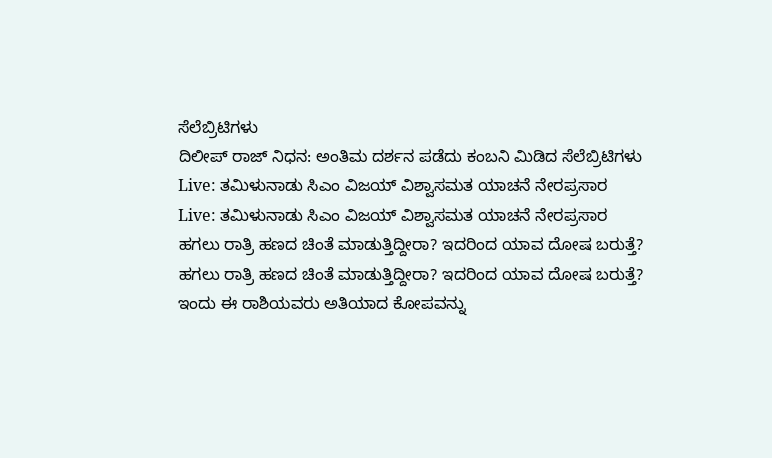ಸೆಲೆಬ್ರಿಟಿಗಳು
ದಿಲೀಪ್ ರಾಜ್ ನಿಧನ: ಅಂತಿಮ ದರ್ಶನ ಪಡೆದು ಕಂಬನಿ ಮಿಡಿದ ಸೆಲೆಬ್ರಿಟಿಗಳು
Live: ತಮಿಳುನಾಡು ಸಿಎಂ ವಿಜಯ್ ವಿಶ್ವಾಸಮತ ಯಾಚನೆ ನೇರಪ್ರಸಾರ
Live: ತಮಿಳುನಾಡು ಸಿಎಂ ವಿಜಯ್ ವಿಶ್ವಾಸಮತ ಯಾಚನೆ ನೇರಪ್ರಸಾರ
ಹಗಲು ರಾತ್ರಿ ಹಣದ ಚಿಂತೆ ಮಾಡುತ್ತಿದ್ದೀರಾ? ಇದರಿಂದ ಯಾವ ದೋಷ ಬರುತ್ತೆ?
ಹಗಲು ರಾತ್ರಿ ಹಣದ ಚಿಂತೆ ಮಾಡುತ್ತಿದ್ದೀರಾ? ಇದರಿಂದ ಯಾವ ದೋಷ ಬರುತ್ತೆ?
ಇಂದು ಈ ರಾಶಿಯವರು ಅತಿಯಾದ ಕೋಪವನ್ನು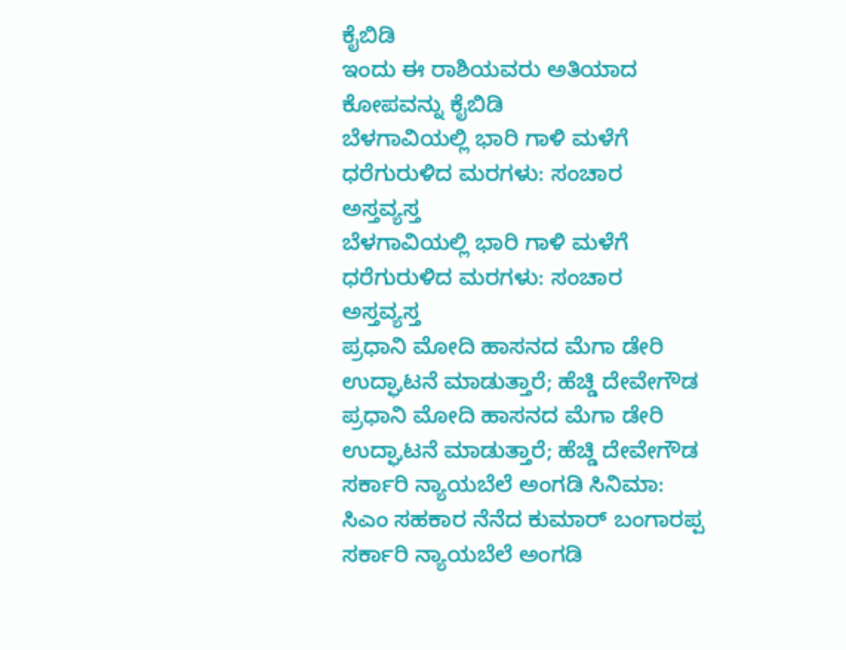ಕೈಬಿಡಿ
ಇಂದು ಈ ರಾಶಿಯವರು ಅತಿಯಾದ ಕೋಪವನ್ನು ಕೈಬಿಡಿ
ಬೆಳಗಾವಿಯಲ್ಲಿ ಭಾರಿ ಗಾಳಿ ಮಳೆಗೆ ಧರೆಗುರುಳಿದ ಮರಗಳು: ಸಂಚಾರ ಅಸ್ತವ್ಯಸ್ತ
ಬೆಳಗಾವಿಯಲ್ಲಿ ಭಾರಿ ಗಾಳಿ ಮಳೆಗೆ ಧರೆಗುರುಳಿದ ಮರಗಳು: ಸಂಚಾರ ಅಸ್ತವ್ಯಸ್ತ
ಪ್ರಧಾನಿ ಮೋದಿ ಹಾಸನದ ಮೆಗಾ ಡೇರಿ ಉದ್ಘಾಟನೆ ಮಾಡುತ್ತಾರೆ; ಹೆಚ್ಡಿ ದೇವೇಗೌಡ
ಪ್ರಧಾನಿ ಮೋದಿ ಹಾಸನದ ಮೆಗಾ ಡೇರಿ ಉದ್ಘಾಟನೆ ಮಾಡುತ್ತಾರೆ; ಹೆಚ್ಡಿ ದೇವೇಗೌಡ
ಸರ್ಕಾರಿ ನ್ಯಾಯಬೆಲೆ ಅಂಗಡಿ ಸಿನಿಮಾ: ಸಿಎಂ ಸಹಕಾರ ನೆನೆದ ಕುಮಾರ್ ಬಂಗಾರಪ್ಪ
ಸರ್ಕಾರಿ ನ್ಯಾಯಬೆಲೆ ಅಂಗಡಿ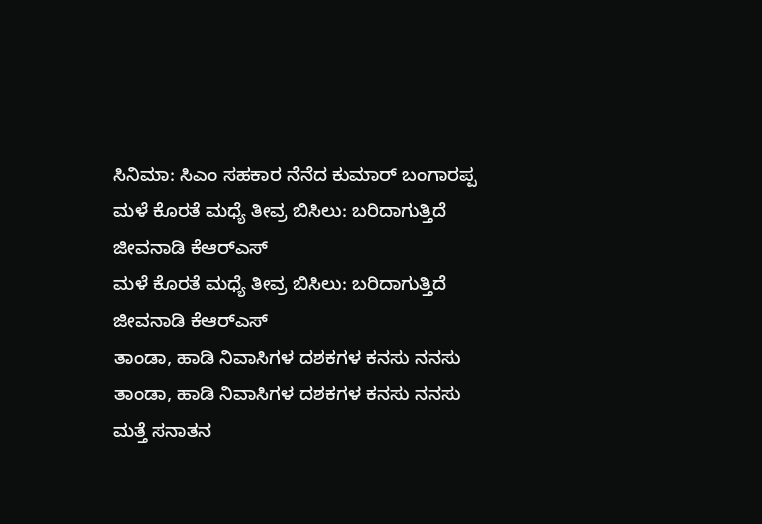ಸಿನಿಮಾ: ಸಿಎಂ ಸಹಕಾರ ನೆನೆದ ಕುಮಾರ್ ಬಂಗಾರಪ್ಪ
ಮಳೆ ಕೊರತೆ ಮಧ್ಯೆ ತೀವ್ರ ಬಿಸಿಲು: ಬರಿದಾಗುತ್ತಿದೆ ಜೀವನಾಡಿ ಕೆಆರ್‌ಎಸ್
ಮಳೆ ಕೊರತೆ ಮಧ್ಯೆ ತೀವ್ರ ಬಿಸಿಲು: ಬರಿದಾಗುತ್ತಿದೆ ಜೀವನಾಡಿ ಕೆಆರ್‌ಎಸ್
ತಾಂಡಾ, ಹಾಡಿ ನಿವಾಸಿಗಳ ದಶಕಗಳ ಕನಸು ನನಸು
ತಾಂಡಾ, ಹಾಡಿ ನಿವಾಸಿಗಳ ದಶಕಗಳ ಕನಸು ನನಸು
ಮತ್ತೆ ಸನಾತನ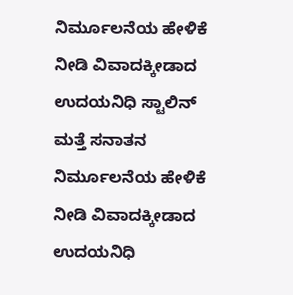ನಿರ್ಮೂಲನೆಯ ಹೇಳಿಕೆ ನೀಡಿ ವಿವಾದಕ್ಕೀಡಾದ ಉದಯನಿಧಿ ಸ್ಟಾಲಿನ್
ಮತ್ತೆ ಸನಾತನ ನಿರ್ಮೂಲನೆಯ ಹೇಳಿಕೆ ನೀಡಿ ವಿವಾದಕ್ಕೀಡಾದ ಉದಯನಿಧಿ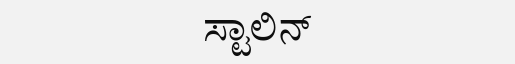ಸ್ಟಾಲಿನ್